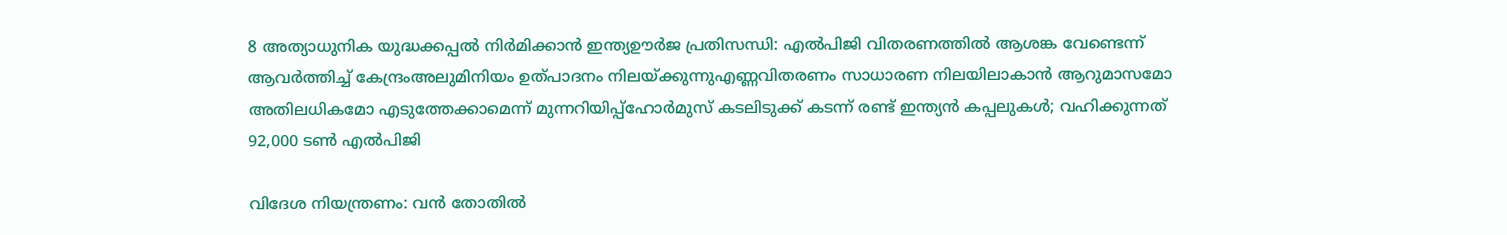8 അത്യാധുനിക യുദ്ധക്കപ്പൽ നിർമിക്കാൻ ഇന്ത്യഊർജ പ്രതിസന്ധി: എൽപിജി വിതരണത്തിൽ ആശങ്ക വേണ്ടെന്ന് ആവർത്തിച്ച് കേന്ദ്രംഅലുമിനിയം ഉത്പാദനം നിലയ്ക്കുന്നുഎണ്ണവിതരണം സാധാരണ നിലയിലാകാൻ ആറുമാസമോ അതിലധികമോ എടുത്തേക്കാമെന്ന് മുന്നറിയിപ്പ്ഹോർമുസ് കടലിടുക്ക് കടന്ന് രണ്ട് ഇന്ത്യൻ കപ്പലുകൾ; വഹിക്കുന്നത് 92,000 ടൺ എൽപിജി

വിദേശ നിയന്ത്രണം: വന്‍ തോതില്‍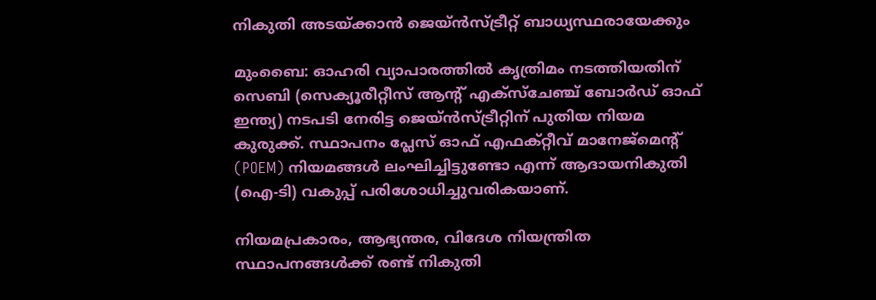നികുതി അടയ്ക്കാന്‍ ജെയ്ന്‍സ്ട്രീറ്റ് ബാധ്യസ്ഥരായേക്കും

മുംബൈ: ഓഹരി വ്യാപാരത്തില്‍ കൃത്രിമം നടത്തിയതിന് സെബി (സെക്യൂരീറ്റീസ് ആന്റ് എക്‌സ്‌ചേഞ്ച് ബോര്‍ഡ് ഓഫ് ഇന്ത്യ) നടപടി നേരിട്ട ജെയ്ന്‍സ്ട്രീറ്റിന് പുതിയ നിയമ കുരുക്ക്. സ്ഥാപനം പ്ലേസ് ഓഫ് എഫക്റ്റീവ് മാനേജ്മെന്റ് (POEM) നിയമങ്ങള്‍ ലംഘിച്ചിട്ടുണ്ടോ എന്ന് ആദായനികുതി (ഐ-ടി) വകുപ്പ് പരിശോധിച്ചുവരികയാണ്.

നിയമപ്രകാരം, ആഭ്യന്തര, വിദേശ നിയന്ത്രിത സ്ഥാപനങ്ങള്‍ക്ക് രണ്ട് നികുതി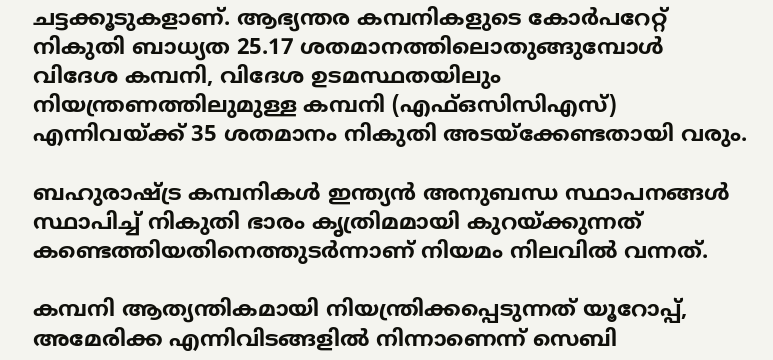ചട്ടക്കൂടുകളാണ്. ആഭ്യന്തര കമ്പനികളുടെ കോര്‍പറേറ്റ് നികുതി ബാധ്യത 25.17 ശതമാനത്തിലൊതുങ്ങുമ്പോള്‍ വിദേശ കമ്പനി, വിദേശ ഉടമസ്ഥതയിലും നിയന്ത്രണത്തിലുമുള്ള കമ്പനി (എഫ്ഒസിസിഎസ്) എന്നിവയ്ക്ക് 35 ശതമാനം നികുതി അടയ്‌ക്കേണ്ടതായി വരും.

ബഹുരാഷ്ട്ര കമ്പനികള്‍ ഇന്ത്യന്‍ അനുബന്ധ സ്ഥാപനങ്ങള്‍ സ്ഥാപിച്ച് നികുതി ഭാരം കൃത്രിമമായി കുറയ്ക്കുന്നത് കണ്ടെത്തിയതിനെത്തുടര്‍ന്നാണ് നിയമം നിലവില്‍ വന്നത്.

കമ്പനി ആത്യന്തികമായി നിയന്ത്രിക്കപ്പെടുന്നത് യൂറോപ്പ്, അമേരിക്ക എന്നിവിടങ്ങളില്‍ നിന്നാണെന്ന് സെബി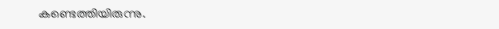കണ്ടെത്തിയിരുന്നു.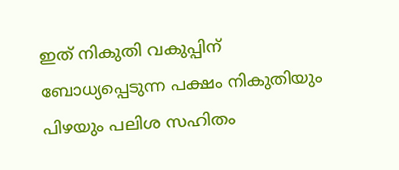ഇത് നികുതി വകുപ്പിന് ബോധ്യപ്പെടുന്ന പക്ഷം നികുതിയും പിഴയും പലിശ സഹിതം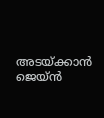അടയ്ക്കാന്‍ ജെയ്ന്‍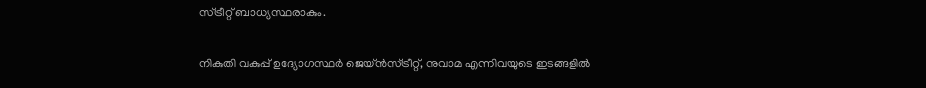സ്ട്രീറ്റ് ബാധ്യസ്ഥരാകും.

നികുതി വകുപ്പ് ഉദ്യോഗസ്ഥര്‍ ജെയ്ന്‍സ്ട്രീറ്റ്, നുവാമ എന്നിവയുടെ ഇടങ്ങളില്‍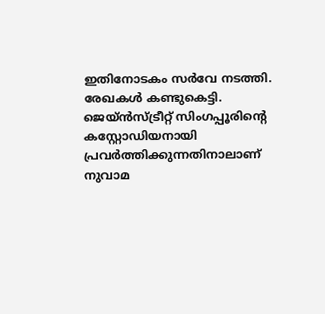ഇതിനോടകം സര്‍വേ നടത്തി. രേഖകള്‍ കണ്ടുകെട്ടി. ജെയ്ന്‍സ്ട്രീറ്റ് സിംഗപ്പൂരിന്റെ കസ്റ്റോഡിയനായി പ്രവര്‍ത്തിക്കുന്നതിനാലാണ് നുവാമ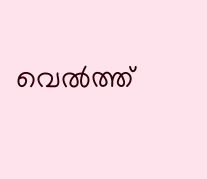വെല്‍ത്ത്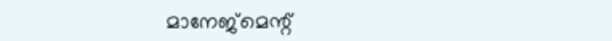മാനേജ്‌മെന്റ്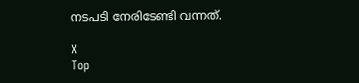നടപടി നേരിടേണ്ടി വന്നത്.

X
Top